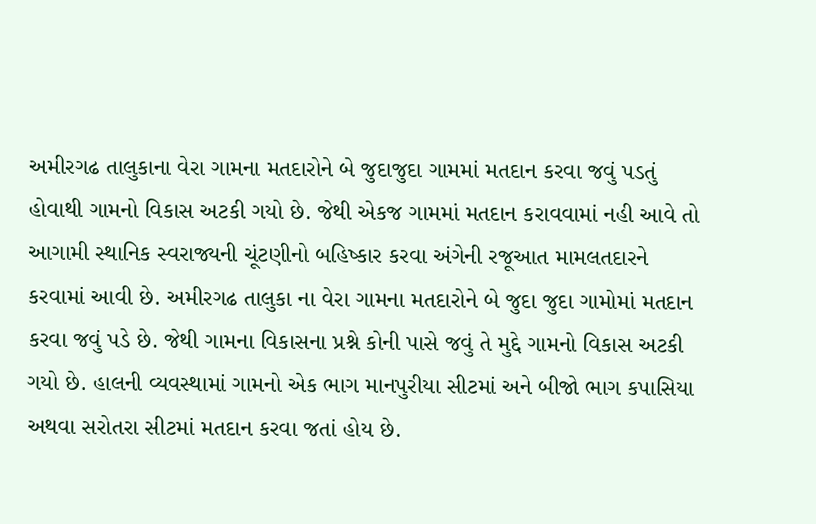અમીરગઢ તાલુકાના વેરા ગામના મતદારોને બે જુદાજુદા ગામમાં મતદાન કરવા જવું પડતું હોવાથી ગામનો વિકાસ અટકી ગયો છે. જેથી એકજ ગામમાં મતદાન કરાવવામાં નહી આવે તો આગામી સ્થાનિક સ્વરાજ્યની ચૂંટણીનો બહિષ્કાર કરવા અંગેની રજૂઆત મામલતદારને કરવામાં આવી છે. અમીરગઢ તાલુકા ના વેરા ગામના મતદારોને બે જુદા જુદા ગામોમાં મતદાન કરવા જવું પડે છે. જેથી ગામના વિકાસના પ્રશ્ને કોની પાસે જવું તે મુદ્દે ગામનો વિકાસ અટકી ગયો છે. હાલની વ્યવસ્થામાં ગામનો એક ભાગ માનપુરીયા સીટમાં અને બીજો ભાગ કપાસિયા અથવા સરોતરા સીટમાં મતદાન કરવા જતાં હોય છે.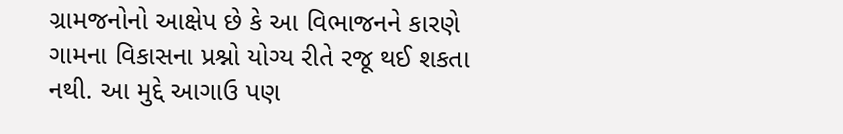ગ્રામજનોનો આક્ષેપ છે કે આ વિભાજનને કારણે ગામના વિકાસના પ્રશ્નો યોગ્ય રીતે રજૂ થઈ શકતા નથી. આ મુદ્દે આગાઉ પણ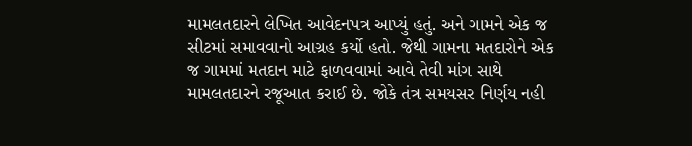મામલતદારને લેખિત આવેદનપત્ર આપ્યું હતું. અને ગામને એક જ સીટમાં સમાવવાનો આગ્રહ કર્યો હતો. જેથી ગામના મતદારોને એક જ ગામમાં મતદાન માટે ફાળવવામાં આવે તેવી માંગ સાથે મામલતદારને રજૂઆત કરાઈ છે. જોકે તંત્ર સમયસર નિર્ણય નહી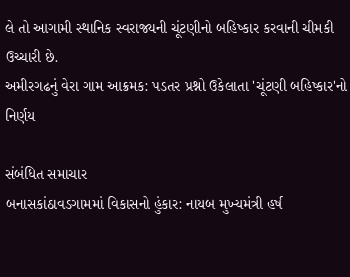લે તો આગામી સ્થાનિક સ્વરાજ્યની ચૂંટણીનો બહિષ્કાર કરવાની ચીમકી ઉચ્ચારી છે.
અમીરગઢનું વેરા ગામ આક્રમક: પડતર પ્રશ્નો ઉકેલાતા 'ચૂંટણી બહિષ્કાર'નો નિર્ણય

સંબંધિત સમાચાર
બનાસકાંઠાવડગામમાં વિકાસનો હુંકાર: નાયબ મુખ્યમંત્રી હર્ષ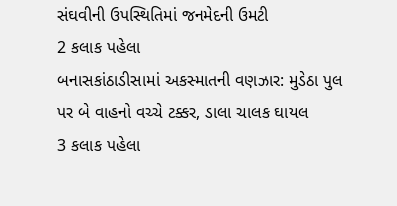સંઘવીની ઉપસ્થિતિમાં જનમેદની ઉમટી
2 કલાક પહેલા
બનાસકાંઠાડીસામાં અકસ્માતની વણઝાર: મુડેઠા પુલ પર બે વાહનો વચ્ચે ટક્કર, ડાલા ચાલક ઘાયલ
3 કલાક પહેલા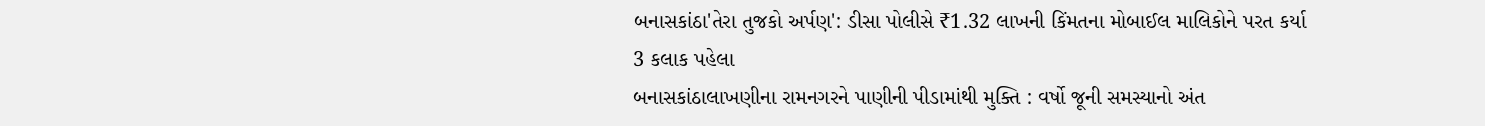બનાસકાંઠા'તેરા તુજકો અર્પણ': ડીસા પોલીસે ₹1.32 લાખની કિંમતના મોબાઈલ માલિકોને પરત કર્યા
3 કલાક પહેલા
બનાસકાંઠાલાખણીના રામનગરને પાણીની પીડામાંથી મુક્તિ : વર્ષો જૂની સમસ્યાનો અંત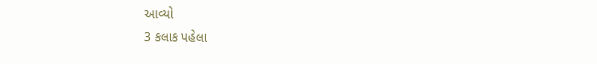આવ્યો
3 કલાક પહેલા